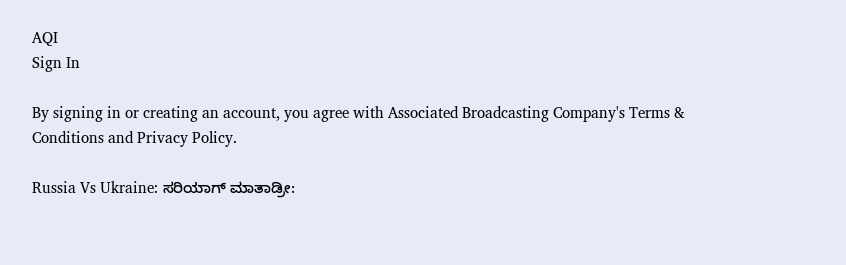AQI
Sign In

By signing in or creating an account, you agree with Associated Broadcasting Company's Terms & Conditions and Privacy Policy.

Russia Vs Ukraine: ಸರಿಯಾಗ್ ಮಾತಾಡ್ರೀ: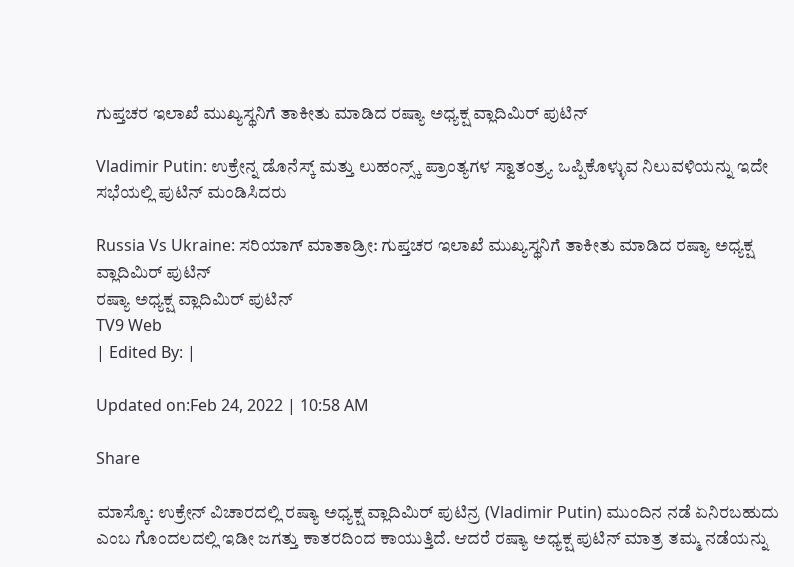ಗುಪ್ತಚರ ಇಲಾಖೆ ಮುಖ್ಯಸ್ಥನಿಗೆ ತಾಕೀತು ಮಾಡಿದ ರಷ್ಯಾ ಅಧ್ಯಕ್ಷ ವ್ಲಾದಿಮಿರ್ ಪುಟಿನ್

Vladimir Putin: ಉಕ್ರೇನ್ನ ಡೊನೆಸ್ಕ್ ಮತ್ತು ಲುಹಂನ್ಸ್ಕ್ ಪ್ರಾಂತ್ಯಗಳ ಸ್ವಾತಂತ್ರ್ಯ ಒಪ್ಪಿಕೊಳ್ಳುವ ನಿಲುವಳಿಯನ್ನು ಇದೇ ಸಭೆಯಲ್ಲಿ ಪುಟಿನ್ ಮಂಡಿಸಿದರು

Russia Vs Ukraine: ಸರಿಯಾಗ್ ಮಾತಾಡ್ರೀ: ಗುಪ್ತಚರ ಇಲಾಖೆ ಮುಖ್ಯಸ್ಥನಿಗೆ ತಾಕೀತು ಮಾಡಿದ ರಷ್ಯಾ ಅಧ್ಯಕ್ಷ ವ್ಲಾದಿಮಿರ್ ಪುಟಿನ್
ರಷ್ಯಾ ಅಧ್ಯಕ್ಷ ವ್ಲಾದಿಮಿರ್ ಪುಟಿನ್
TV9 Web
| Edited By: |

Updated on:Feb 24, 2022 | 10:58 AM

Share

ಮಾಸ್ಕೊ: ಉಕ್ರೇನ್ ವಿಚಾರದಲ್ಲಿ ರಷ್ಯಾ ಅಧ್ಯಕ್ಷ ವ್ಲಾದಿಮಿರ್ ಪುಟಿನ್ರ (Vladimir Putin) ಮುಂದಿನ ನಡೆ ಏನಿರಬಹುದು ಎಂಬ ಗೊಂದಲದಲ್ಲಿ ಇಡೀ ಜಗತ್ತು ಕಾತರದಿಂದ ಕಾಯುತ್ತಿದೆ. ಆದರೆ ರಷ್ಯಾ ಅಧ್ಯಕ್ಷ ಪುಟಿನ್ ಮಾತ್ರ ತಮ್ಮ ನಡೆಯನ್ನು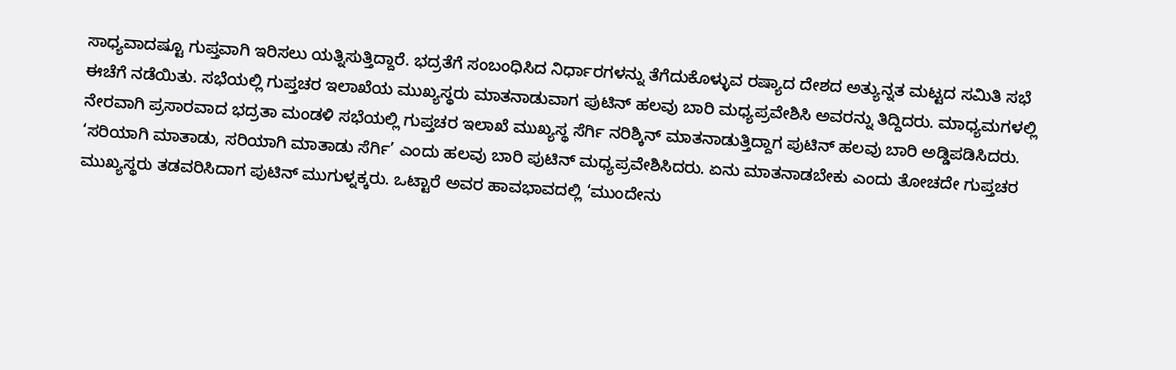ಸಾಧ್ಯವಾದಷ್ಟೂ ಗುಪ್ತವಾಗಿ ಇರಿಸಲು ಯತ್ನಿಸುತ್ತಿದ್ದಾರೆ. ಭದ್ರತೆಗೆ ಸಂಬಂಧಿಸಿದ ನಿರ್ಧಾರಗಳನ್ನು ತೆಗೆದುಕೊಳ್ಳುವ ರಷ್ಯಾದ ದೇಶದ ಅತ್ಯುನ್ನತ ಮಟ್ಟದ ಸಮಿತಿ ಸಭೆ ಈಚೆಗೆ ನಡೆಯಿತು. ಸಭೆಯಲ್ಲಿ ಗುಪ್ತಚರ ಇಲಾಖೆಯ ಮುಖ್ಯಸ್ಥರು ಮಾತನಾಡುವಾಗ ಪುಟಿನ್ ಹಲವು ಬಾರಿ ಮಧ್ಯಪ್ರವೇಶಿಸಿ ಅವರನ್ನು ತಿದ್ದಿದರು. ಮಾಧ್ಯಮಗಳಲ್ಲಿ ನೇರವಾಗಿ ಪ್ರಸಾರವಾದ ಭದ್ರತಾ ಮಂಡಳಿ ಸಭೆಯಲ್ಲಿ ಗುಪ್ತಚರ ಇಲಾಖೆ ಮುಖ್ಯಸ್ಥ ಸೆರ್ಗಿ ನರಿಶ್ಕಿನ್ ಮಾತನಾಡುತ್ತಿದ್ದಾಗ ಪುಟಿನ್ ಹಲವು ಬಾರಿ ಅಡ್ಡಿಪಡಿಸಿದರು. ‘ಸರಿಯಾಗಿ ಮಾತಾಡು, ಸರಿಯಾಗಿ ಮಾತಾಡು ಸೆರ್ಗಿ’ ಎಂದು ಹಲವು ಬಾರಿ ಪುಟಿನ್ ಮಧ್ಯಪ್ರವೇಶಿಸಿದರು. ಏನು ಮಾತನಾಡಬೇಕು ಎಂದು ತೋಚದೇ ಗುಪ್ತಚರ ಮುಖ್ಯಸ್ಥರು ತಡವರಿಸಿದಾಗ ಪುಟಿನ್ ಮುಗುಳ್ನಕ್ಕರು. ಒಟ್ಟಾರೆ ಅವರ ಹಾವಭಾವದಲ್ಲಿ ‘ಮುಂದೇನು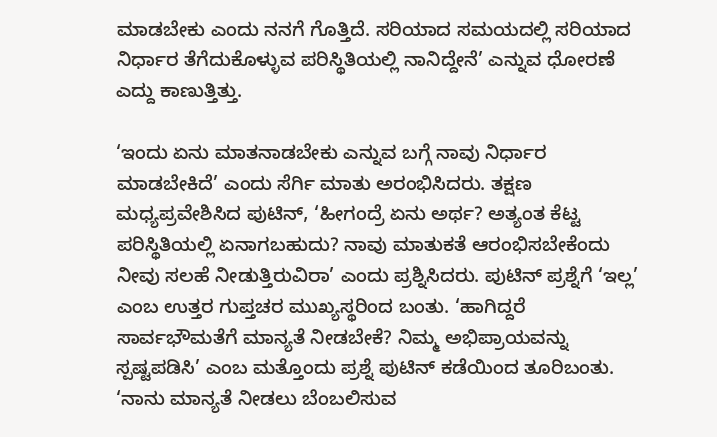ಮಾಡಬೇಕು ಎಂದು ನನಗೆ ಗೊತ್ತಿದೆ. ಸರಿಯಾದ ಸಮಯದಲ್ಲಿ ಸರಿಯಾದ ನಿರ್ಧಾರ ತೆಗೆದುಕೊಳ್ಳುವ ಪರಿಸ್ಥಿತಿಯಲ್ಲಿ ನಾನಿದ್ದೇನೆ’ ಎನ್ನುವ ಧೋರಣೆ ಎದ್ದು ಕಾಣುತ್ತಿತ್ತು.

‘ಇಂದು ಏನು ಮಾತನಾಡಬೇಕು ಎನ್ನುವ ಬಗ್ಗೆ ನಾವು ನಿರ್ಧಾರ ಮಾಡಬೇಕಿದೆ’ ಎಂದು ಸೆರ್ಗಿ ಮಾತು ಅರಂಭಿಸಿದರು. ತಕ್ಷಣ ಮಧ್ಯಪ್ರವೇಶಿಸಿದ ಪುಟಿನ್, ‘ಹೀಗಂದ್ರೆ ಏನು ಅರ್ಥ? ಅತ್ಯಂತ ಕೆಟ್ಟ ಪರಿಸ್ಥಿತಿಯಲ್ಲಿ ಏನಾಗಬಹುದು? ನಾವು ಮಾತುಕತೆ ಆರಂಭಿಸಬೇಕೆಂದು ನೀವು ಸಲಹೆ ನೀಡುತ್ತಿರುವಿರಾ’ ಎಂದು ಪ್ರಶ್ನಿಸಿದರು. ಪುಟಿನ್ ಪ್ರಶ್ನೆಗೆ ‘ಇಲ್ಲ’ ಎಂಬ ಉತ್ತರ ಗುಪ್ತಚರ ಮುಖ್ಯಸ್ಥರಿಂದ ಬಂತು. ‘ಹಾಗಿದ್ದರೆ ಸಾರ್ವಭೌಮತೆಗೆ ಮಾನ್ಯತೆ ನೀಡಬೇಕೆ? ನಿಮ್ಮ ಅಭಿಪ್ರಾಯವನ್ನು ಸ್ಪಷ್ಟಪಡಿಸಿ’ ಎಂಬ ಮತ್ತೊಂದು ಪ್ರಶ್ನೆ ಪುಟಿನ್ ಕಡೆಯಿಂದ ತೂರಿಬಂತು. ‘ನಾನು ಮಾನ್ಯತೆ ನೀಡಲು ಬೆಂಬಲಿಸುವ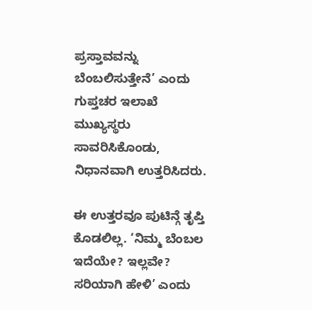ಪ್ರಸ್ತಾವವನ್ನು ಬೆಂಬಲಿಸುತ್ತೇನೆ’ ಎಂದು ಗುಪ್ತಚರ ಇಲಾಖೆ ಮುಖ್ಯಸ್ಥರು ಸಾವರಿಸಿಕೊಂಡು, ನಿಧಾನವಾಗಿ ಉತ್ತರಿಸಿದರು.

ಈ ಉತ್ತರವೂ ಪುಟಿನ್ಗೆ ತೃಪ್ತಿ ಕೊಡಲಿಲ್ಲ. ‘ನಿಮ್ಮ ಬೆಂಬಲ ಇದೆಯೇ? ಇಲ್ಲವೇ? ಸರಿಯಾಗಿ ಹೇಳಿ’ ಎಂದು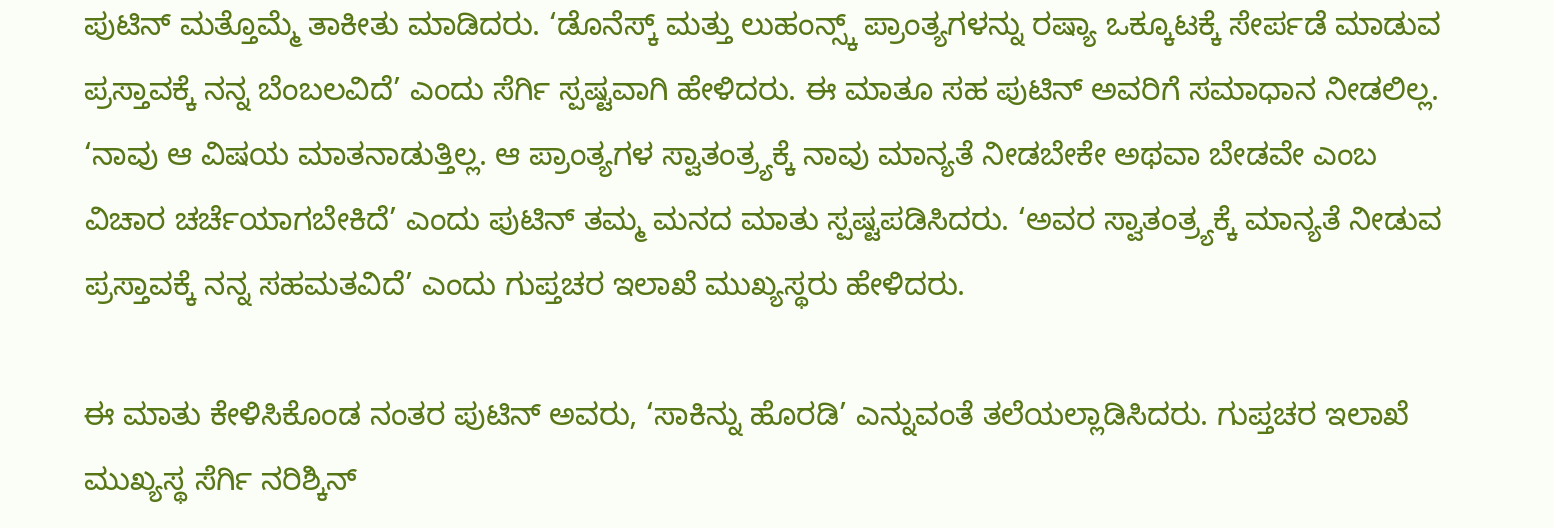ಪುಟಿನ್ ಮತ್ತೊಮ್ಮೆ ತಾಕೀತು ಮಾಡಿದರು. ‘ಡೊನೆಸ್ಕ್ ಮತ್ತು ಲುಹಂನ್ಸ್ಕ್ ಪ್ರಾಂತ್ಯಗಳನ್ನು ರಷ್ಯಾ ಒಕ್ಕೂಟಕ್ಕೆ ಸೇರ್ಪಡೆ ಮಾಡುವ ಪ್ರಸ್ತಾವಕ್ಕೆ ನನ್ನ ಬೆಂಬಲವಿದೆ’ ಎಂದು ಸೆರ್ಗಿ ಸ್ಪಷ್ಟವಾಗಿ ಹೇಳಿದರು. ಈ ಮಾತೂ ಸಹ ಪುಟಿನ್ ಅವರಿಗೆ ಸಮಾಧಾನ ನೀಡಲಿಲ್ಲ. ‘ನಾವು ಆ ವಿಷಯ ಮಾತನಾಡುತ್ತಿಲ್ಲ. ಆ ಪ್ರಾಂತ್ಯಗಳ ಸ್ವಾತಂತ್ರ್ಯಕ್ಕೆ ನಾವು ಮಾನ್ಯತೆ ನೀಡಬೇಕೇ ಅಥವಾ ಬೇಡವೇ ಎಂಬ ವಿಚಾರ ಚರ್ಚೆಯಾಗಬೇಕಿದೆ’ ಎಂದು ಪುಟಿನ್ ತಮ್ಮ ಮನದ ಮಾತು ಸ್ಪಷ್ಟಪಡಿಸಿದರು. ‘ಅವರ ಸ್ವಾತಂತ್ರ್ಯಕ್ಕೆ ಮಾನ್ಯತೆ ನೀಡುವ ಪ್ರಸ್ತಾವಕ್ಕೆ ನನ್ನ ಸಹಮತವಿದೆ’ ಎಂದು ಗುಪ್ತಚರ ಇಲಾಖೆ ಮುಖ್ಯಸ್ಥರು ಹೇಳಿದರು.

ಈ ಮಾತು ಕೇಳಿಸಿಕೊಂಡ ನಂತರ ಪುಟಿನ್ ಅವರು, ‘ಸಾಕಿನ್ನು ಹೊರಡಿ’ ಎನ್ನುವಂತೆ ತಲೆಯಲ್ಲಾಡಿಸಿದರು. ಗುಪ್ತಚರ ಇಲಾಖೆ ಮುಖ್ಯಸ್ಥ ಸೆರ್ಗಿ ನರಿಶ್ಕಿನ್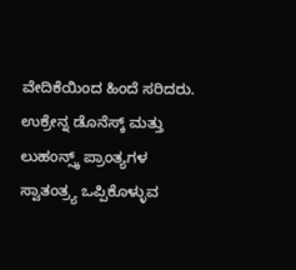ವೇದಿಕೆಯಿಂದ ಹಿಂದೆ ಸರಿದರು. ಉಕ್ರೇನ್ನ ಡೊನೆಸ್ಕ್ ಮತ್ತು ಲುಹಂನ್ಸ್ಕ್ ಪ್ರಾಂತ್ಯಗಳ ಸ್ವಾತಂತ್ರ್ಯ ಒಪ್ಪಿಕೊಳ್ಳುವ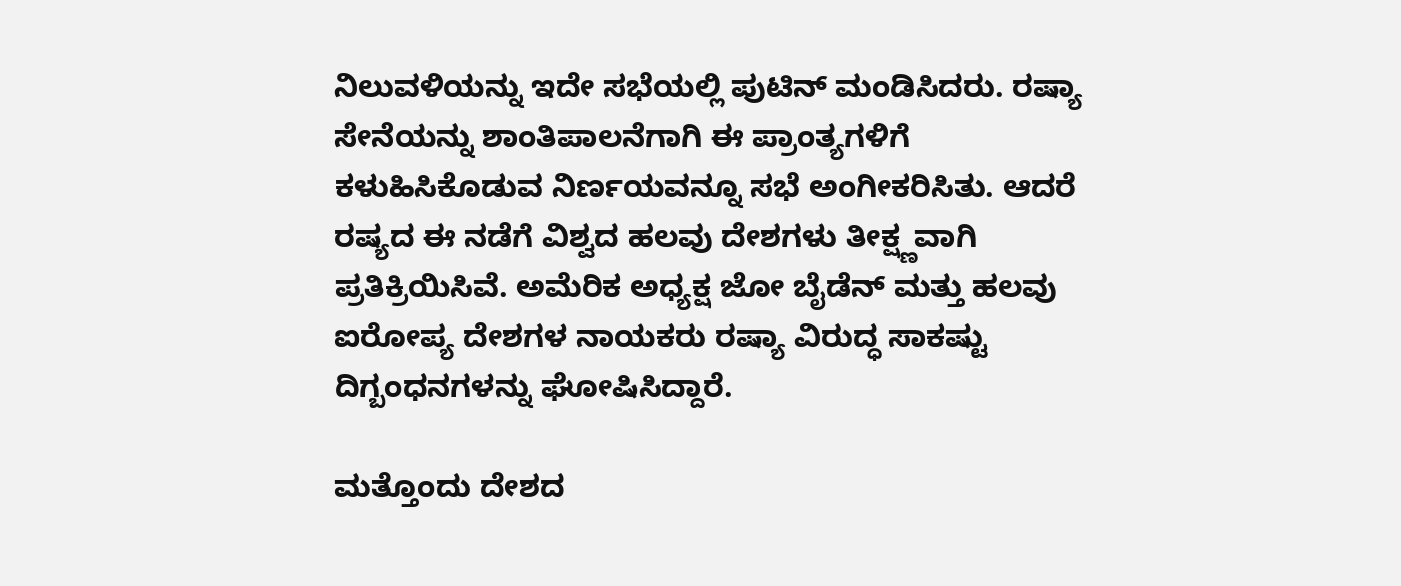ನಿಲುವಳಿಯನ್ನು ಇದೇ ಸಭೆಯಲ್ಲಿ ಪುಟಿನ್ ಮಂಡಿಸಿದರು. ರಷ್ಯಾ ಸೇನೆಯನ್ನು ಶಾಂತಿಪಾಲನೆಗಾಗಿ ಈ ಪ್ರಾಂತ್ಯಗಳಿಗೆ ಕಳುಹಿಸಿಕೊಡುವ ನಿರ್ಣಯವನ್ನೂ ಸಭೆ ಅಂಗೀಕರಿಸಿತು. ಆದರೆ ರಷ್ಯದ ಈ ನಡೆಗೆ ವಿಶ್ವದ ಹಲವು ದೇಶಗಳು ತೀಕ್ಷ್ಣವಾಗಿ ಪ್ರತಿಕ್ರಿಯಿಸಿವೆ. ಅಮೆರಿಕ ಅಧ್ಯಕ್ಷ ಜೋ ಬೈಡೆನ್ ಮತ್ತು ಹಲವು ಐರೋಪ್ಯ ದೇಶಗಳ ನಾಯಕರು ರಷ್ಯಾ ವಿರುದ್ಧ ಸಾಕಷ್ಟು ದಿಗ್ಬಂಧನಗಳನ್ನು ಘೋಷಿಸಿದ್ದಾರೆ.

ಮತ್ತೊಂದು ದೇಶದ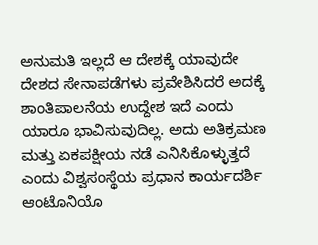ಅನುಮತಿ ಇಲ್ಲದೆ ಆ ದೇಶಕ್ಕೆ ಯಾವುದೇ ದೇಶದ ಸೇನಾಪಡೆಗಳು ಪ್ರವೇಶಿಸಿದರೆ ಅದಕ್ಕೆ ಶಾಂತಿಪಾಲನೆಯ ಉದ್ದೇಶ ಇದೆ ಎಂದು ಯಾರೂ ಭಾವಿಸುವುದಿಲ್ಲ. ಅದು ಅತಿಕ್ರಮಣ ಮತ್ತು ಏಕಪಕ್ಷೀಯ ನಡೆ ಎನಿಸಿಕೊಳ್ಳುತ್ತದೆ ಎಂದು ವಿಶ್ವಸಂಸ್ಥೆಯ ಪ್ರಧಾನ ಕಾರ್ಯದರ್ಶಿ ಆಂಟೊನಿಯೊ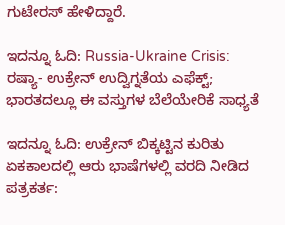ಗುಟೇರಸ್ ಹೇಳಿದ್ದಾರೆ.

ಇದನ್ನೂ ಓದಿ: Russia-Ukraine Crisis: ರಷ್ಯಾ- ಉಕ್ರೇನ್ ಉದ್ವಿಗ್ನತೆಯ ಎಫೆಕ್ಟ್; ಭಾರತದಲ್ಲೂ ಈ ವಸ್ತುಗಳ ಬೆಲೆಯೇರಿಕೆ ಸಾಧ್ಯತೆ

ಇದನ್ನೂ ಓದಿ: ಉಕ್ರೇನ್ ಬಿಕ್ಕಟ್ಟಿನ ಕುರಿತು ಏಕಕಾಲದಲ್ಲಿ ಆರು ಭಾಷೆಗಳಲ್ಲಿ ವರದಿ ನೀಡಿದ ಪತ್ರಕರ್ತ: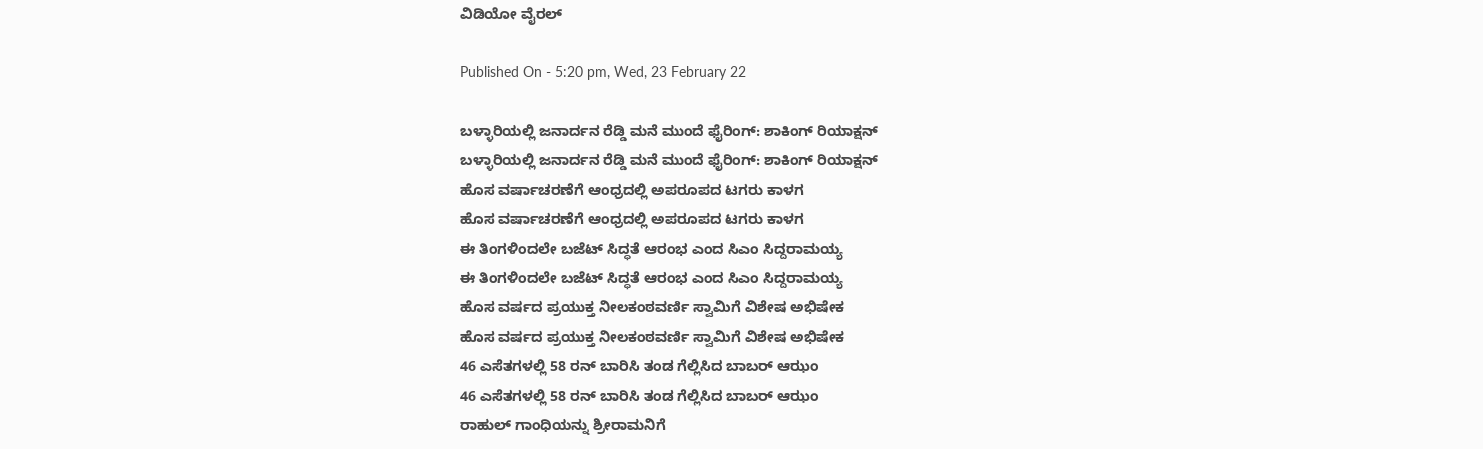ವಿಡಿಯೋ ವೈರಲ್

Published On - 5:20 pm, Wed, 23 February 22

ಬಳ್ಳಾರಿಯಲ್ಲಿ ಜನಾರ್ದನ ರೆಡ್ಡಿ ಮನೆ ಮುಂದೆ ಫೈರಿಂಗ್‌: ಶಾಕಿಂಗ್ ರಿಯಾಕ್ಷನ್
ಬಳ್ಳಾರಿಯಲ್ಲಿ ಜನಾರ್ದನ ರೆಡ್ಡಿ ಮನೆ ಮುಂದೆ ಫೈರಿಂಗ್‌: ಶಾಕಿಂಗ್ ರಿಯಾಕ್ಷನ್
ಹೊಸ ವರ್ಷಾಚರಣೆಗೆ ಆಂಧ್ರದಲ್ಲಿ ಅಪರೂಪದ ಟಗರು ಕಾಳಗ
ಹೊಸ ವರ್ಷಾಚರಣೆಗೆ ಆಂಧ್ರದಲ್ಲಿ ಅಪರೂಪದ ಟಗರು ಕಾಳಗ
ಈ ತಿಂಗಳಿಂದಲೇ ಬಜೆಟ್ ಸಿದ್ಧತೆ ಆರಂಭ ಎಂದ ಸಿಎಂ ಸಿದ್ದರಾಮಯ್ಯ
ಈ ತಿಂಗಳಿಂದಲೇ ಬಜೆಟ್ ಸಿದ್ಧತೆ ಆರಂಭ ಎಂದ ಸಿಎಂ ಸಿದ್ದರಾಮಯ್ಯ
ಹೊಸ ವರ್ಷದ ಪ್ರಯುಕ್ತ ನೀಲಕಂಠವರ್ಣಿ ಸ್ವಾಮಿಗೆ ವಿಶೇಷ ಅಭಿಷೇಕ
ಹೊಸ ವರ್ಷದ ಪ್ರಯುಕ್ತ ನೀಲಕಂಠವರ್ಣಿ ಸ್ವಾಮಿಗೆ ವಿಶೇಷ ಅಭಿಷೇಕ
46 ಎಸೆತಗಳಲ್ಲಿ 58 ರನ್ ಬಾರಿಸಿ ತಂಡ ಗೆಲ್ಲಿಸಿದ ಬಾಬರ್ ಆಝಂ
46 ಎಸೆತಗಳಲ್ಲಿ 58 ರನ್ ಬಾರಿಸಿ ತಂಡ ಗೆಲ್ಲಿಸಿದ ಬಾಬರ್ ಆಝಂ
ರಾಹುಲ್ ಗಾಂಧಿಯನ್ನು ಶ್ರೀರಾಮನಿಗೆ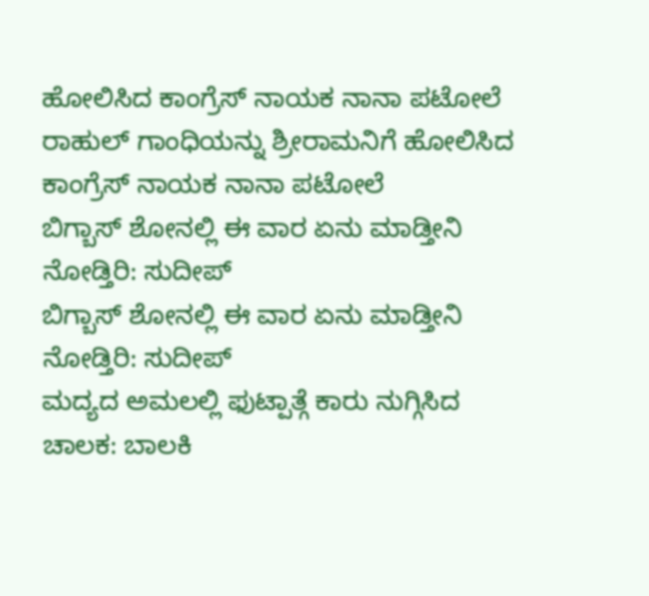ಹೋಲಿಸಿದ ಕಾಂಗ್ರೆಸ್ ನಾಯಕ ನಾನಾ ಪಟೋಲೆ
ರಾಹುಲ್ ಗಾಂಧಿಯನ್ನು ಶ್ರೀರಾಮನಿಗೆ ಹೋಲಿಸಿದ ಕಾಂಗ್ರೆಸ್ ನಾಯಕ ನಾನಾ ಪಟೋಲೆ
ಬಿಗ್ಬಾಸ್ ಶೋನಲ್ಲಿ ಈ ವಾರ ಏನು ಮಾಡ್ತೀನಿ ನೋಡ್ತಿರಿ: ಸುದೀಪ್
ಬಿಗ್ಬಾಸ್ ಶೋನಲ್ಲಿ ಈ ವಾರ ಏನು ಮಾಡ್ತೀನಿ ನೋಡ್ತಿರಿ: ಸುದೀಪ್
ಮದ್ಯದ ಅಮಲಲ್ಲಿ ಫುಟ್ಪಾತ್ಗೆ ಕಾರು ನುಗ್ಗಿಸಿದ ಚಾಲಕ: ಬಾಲಕಿ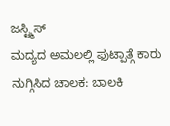ಜಸ್ಟ್ಮಿಸ್
ಮದ್ಯದ ಅಮಲಲ್ಲಿ ಫುಟ್ಪಾತ್ಗೆ ಕಾರು ನುಗ್ಗಿಸಿದ ಚಾಲಕ: ಬಾಲಕಿ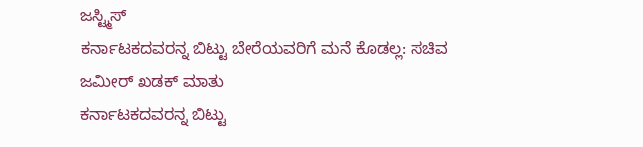ಜಸ್ಟ್ಮಿಸ್
ಕರ್ನಾಟಕದವರನ್ನ ಬಿಟ್ಟು ಬೇರೆಯವರಿಗೆ ಮನೆ ಕೊಡಲ್ಲ: ಸಚಿವ ಜಮೀರ್ ಖಡಕ್ ಮಾತು
ಕರ್ನಾಟಕದವರನ್ನ ಬಿಟ್ಟು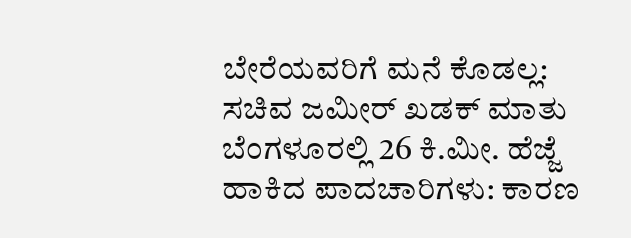ಬೇರೆಯವರಿಗೆ ಮನೆ ಕೊಡಲ್ಲ: ಸಚಿವ ಜಮೀರ್ ಖಡಕ್ ಮಾತು
ಬೆಂಗಳೂರಲ್ಲಿ 26 ಕಿ.ಮೀ. ಹೆಜ್ಜೆ ಹಾಕಿದ ಪಾದಚಾರಿಗಳು: ಕಾರಣ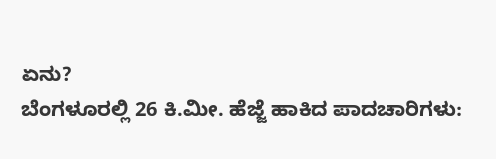ಏನು?
ಬೆಂಗಳೂರಲ್ಲಿ 26 ಕಿ.ಮೀ. ಹೆಜ್ಜೆ ಹಾಕಿದ ಪಾದಚಾರಿಗಳು: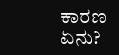ಕಾರಣ ಏನು?